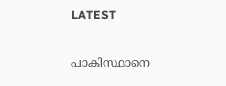LATEST

പാകിസ്ഥാനെ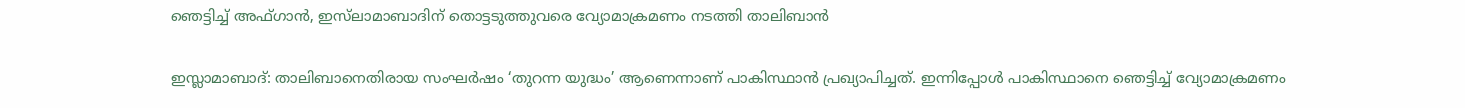ഞെട്ടിച്ച് അഫ്‌ഗാൻ, ഇസ്‌ലാമാബാദിന് തൊട്ടടുത്തുവരെ വ്യോമാക്രമണം നടത്തി താലിബാൻ

ഇസ്ലാമാബാദ്: താലിബാനെതിരായ സംഘർഷം ‘തുറന്ന യുദ്ധം’ ആണെന്നാണ് പാകിസ്ഥാൻ പ്രഖ്യാപിച്ചത്. ഇന്നിപ്പോൾ പാകിസ്ഥാനെ ഞെട്ടിച്ച് വ്യോമാക്രമണം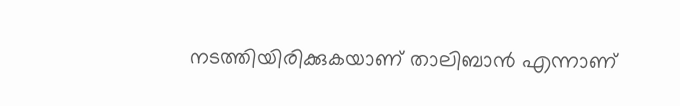നടത്തിയിരിക്കുകയാണ് താലിബാൻ എന്നാണ്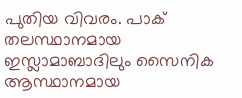പുതിയ വിവരം. പാക് തലസ്ഥാനമായ ഇസ്ലാമാബാദിലും സൈനിക ആസ്ഥാനമായ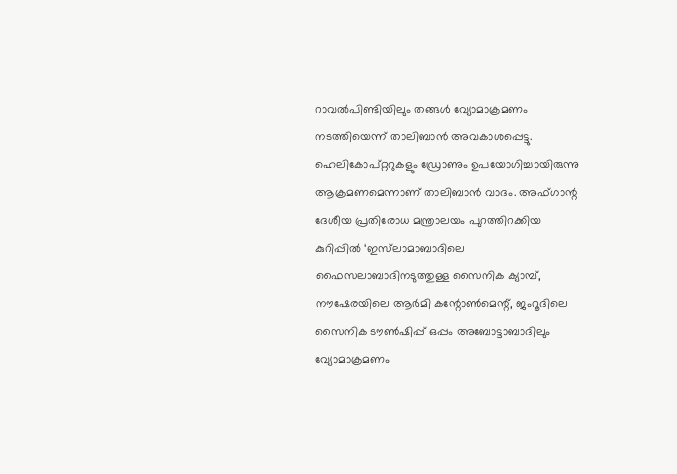റാവൽപിണ്ടിയിലും തങ്ങൾ വ്യോമാക്രമണം നടത്തിയെന്ന് താലിബാൻ അവകാശപ്പെട്ടു. ഹെലികോപ്റ്ററുകളും ഡ്രോണും ഉപയോഗിച്ചായിരുന്നു ആക്രമണമെന്നാണ് താലിബാൻ വാദം. അഫ്‌ഗാന്റ ദേശീയ പ്രതിരോധ മന്ത്രാലയം പുറത്തിറക്കിയ കുറിപ്പിൽ ‘ഇസ്‌‌ലാമാബാദിലെ ഫൈസലാബാദിനടുത്തുള്ള സൈനിക ക്യാമ്പ്, നൗഷേരയിലെ ആർമി കന്റോൺമെന്റ്, ജംറൂദിലെ സൈനിക ടൗൺഷിപ്പ് ഒപ്പം അബോട്ടാബാദിലും വ്യോമാക്രമണം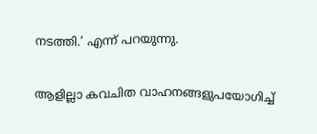നടത്തി.’ എന്ന് പറയുന്നു.

ആളില്ലാ കവചിത വാഹനങ്ങളുപയോഗിച്ച്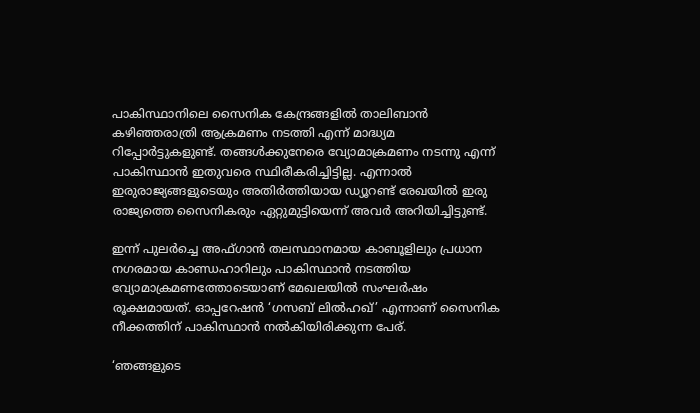പാകിസ്ഥാനിലെ സൈനിക കേന്ദ്രങ്ങളിൽ താലിബാൻ കഴിഞ്ഞരാത്രി ആക്രമണം നടത്തി എന്ന് മാദ്ധ്യമ റിപ്പോർട്ടുകളുണ്ട്. തങ്ങൾക്കുനേരെ വ്യോമാക്രമണം നടന്നു എന്ന് പാകിസ്ഥാൻ ഇതുവരെ സ്ഥിരീകരിച്ചിട്ടില്ല. എന്നാൽ ഇരുരാജ്യങ്ങളുടെയും അതിർത്തിയായ ഡ്യൂറണ്ട് രേഖയിൽ ഇരു രാജ്യത്തെ സൈനികരും ഏറ്റുമുട്ടിയെന്ന് അവർ അറിയിച്ചിട്ടുണ്ട്.

ഇന്ന് പുലർച്ചെ അഫ്ഗാൻ തലസ്ഥാനമായ കാബൂളിലും പ്രധാന നഗരമായ കാണ്ഡഹാറിലും പാകിസ്ഥാൻ നടത്തിയ വ്യോമാക്രമണത്തോടെയാണ് മേഖലയിൽ സംഘർഷം രൂക്ഷമായത്. ഓപ്പറേഷൻ ‘ഗസബ് ലിൽഹഖ്’ എന്നാണ് സൈനിക നീക്കത്തിന് പാകിസ്ഥാൻ നൽകിയിരിക്കുന്ന പേര്.

‘ഞങ്ങളുടെ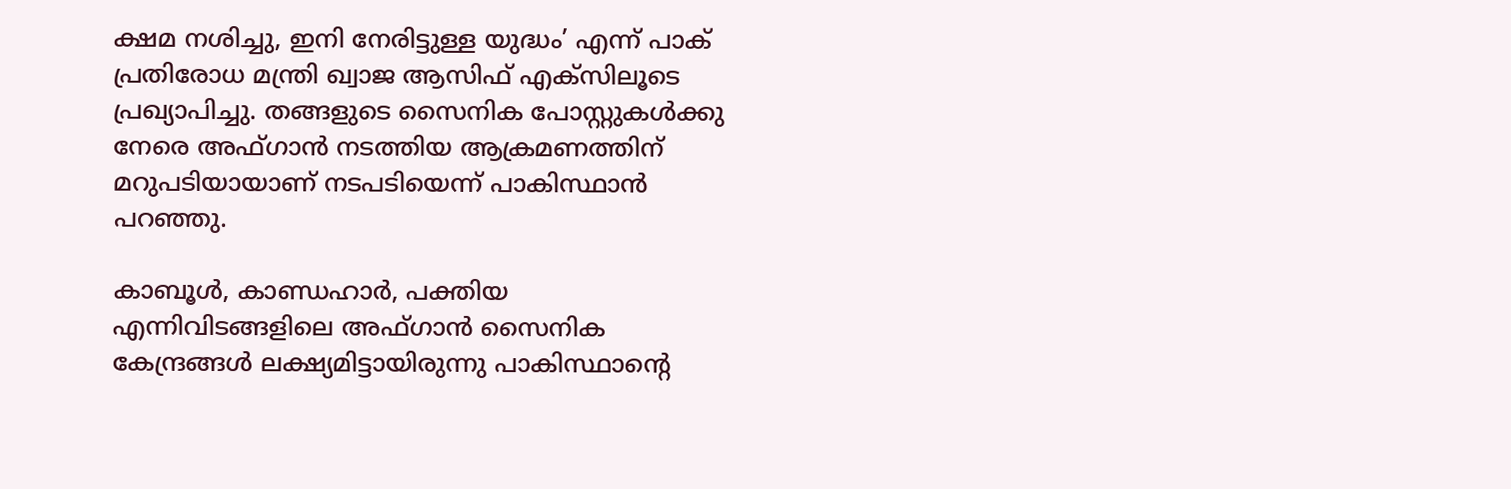ക്ഷമ നശിച്ചു, ഇനി നേരിട്ടുള്ള യുദ്ധം’ എന്ന് പാക് പ്രതിരോധ മന്ത്രി ഖ്വാജ ആസിഫ് എക്സിലൂടെ പ്രഖ്യാപിച്ചു. തങ്ങളുടെ സൈനിക പോസ്റ്റുകൾക്കു നേരെ അഫ്ഗാൻ നടത്തിയ ആക്രമണത്തിന് മറുപടിയായാണ് നടപടിയെന്ന് പാകിസ്ഥാൻ പറഞ്ഞു.

കാബൂൾ, കാണ്ഡഹാർ, പക്തിയ എന്നിവിടങ്ങളിലെ അഫ്ഗാൻ സൈനിക കേന്ദ്രങ്ങൾ ലക്ഷ്യമിട്ടായിരുന്നു പാകിസ്ഥാന്റെ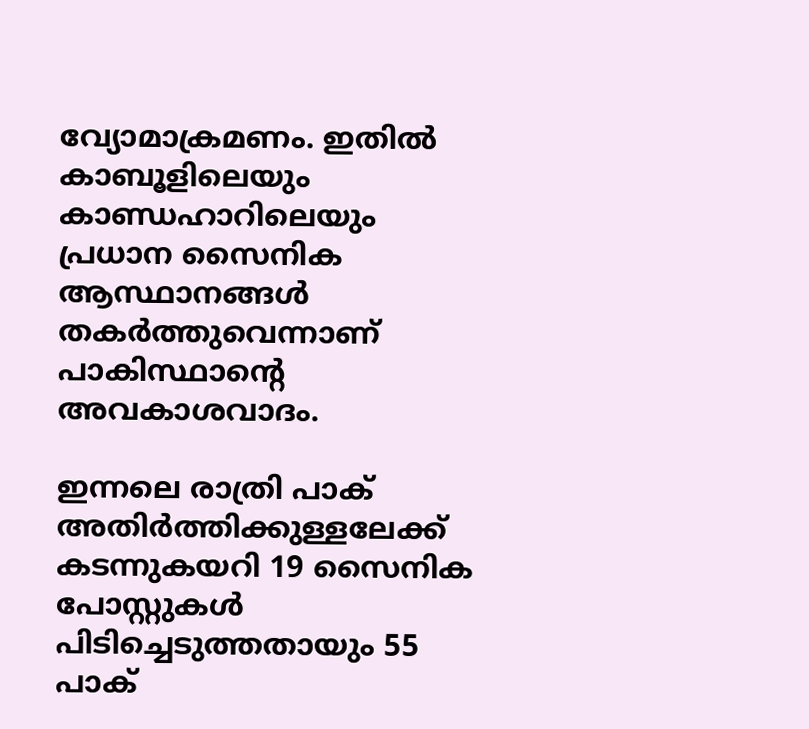വ്യോമാക്രമണം. ഇതിൽ കാബൂളിലെയും കാണ്ഡഹാറിലെയും പ്രധാന സൈനിക ആസ്ഥാനങ്ങൾ തകർത്തുവെന്നാണ് പാകിസ്ഥാന്റെ അവകാശവാദം.

ഇന്നലെ രാത്രി പാക് അതിർത്തിക്കുള്ളലേക്ക് കടന്നുകയറി 19 സൈനിക പോസ്റ്റുകൾ പിടിച്ചെടുത്തതായും 55 പാക്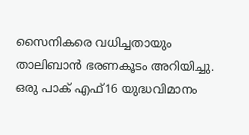സൈനികരെ വധിച്ചതായും താലിബാൻ ഭരണകൂടം അറിയിച്ചു. ഒരു പാക് എഫ്16 യുദ്ധവിമാനം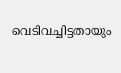വെടിവച്ചിട്ടതായും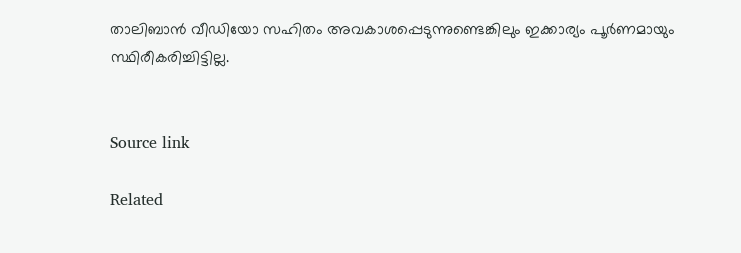താലിബാൻ വീഡിയോ സഹിതം അവകാശപ്പെടുന്നുണ്ടെങ്കിലും ഇക്കാര്യം പൂർണമായും സ്ഥിരീകരിച്ചിട്ടില്ല.


Source link

Related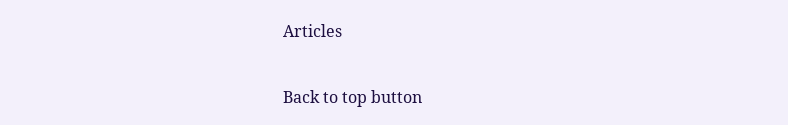Articles

Back to top button